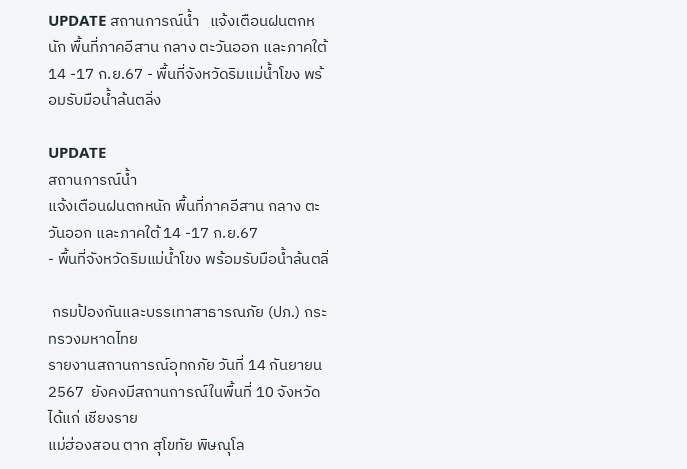UPDATE สถานการณ์น้ำ   แจ้งเตือนฝนตกหนัก พื้นที่ภาคอีสาน กลาง ตะวันออก และภาคใต้ 14 -17 ก.ย.67 - พื้นที่จังหวัดริมแม่น้ำโขง พร้อมรับมือน้ำล้นตลิ่ง

UPDATE
สถานการณ์น้ำ
แจ้งเตือนฝนตกหนัก พื้นที่ภาคอีสาน กลาง ตะวันออก และภาคใต้ 14 -17 ก.ย.67
- พื้นที่จังหวัดริมแม่น้ำโขง พร้อมรับมือน้ำล้นตลิ่

 กรมป้องกันและบรรเทาสาธารณภัย (ปภ.) กระทรวงมหาดไทย
รายงานสถานการณ์อุทกภัย วันที่ 14 กันยายน 2567  ยังคงมีสถานการณ์ในพื้นที่ 10 จังหวัด ได้แก่ เชียงราย
แม่ฮ่องสอน ตาก สุโขทัย พิษณุโล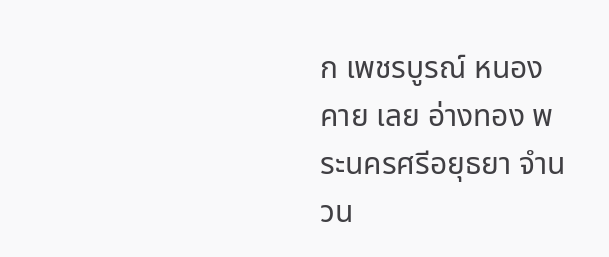ก เพชรบูรณ์ หนองคาย เลย อ่างทอง พระนครศรีอยุธยา จำนวน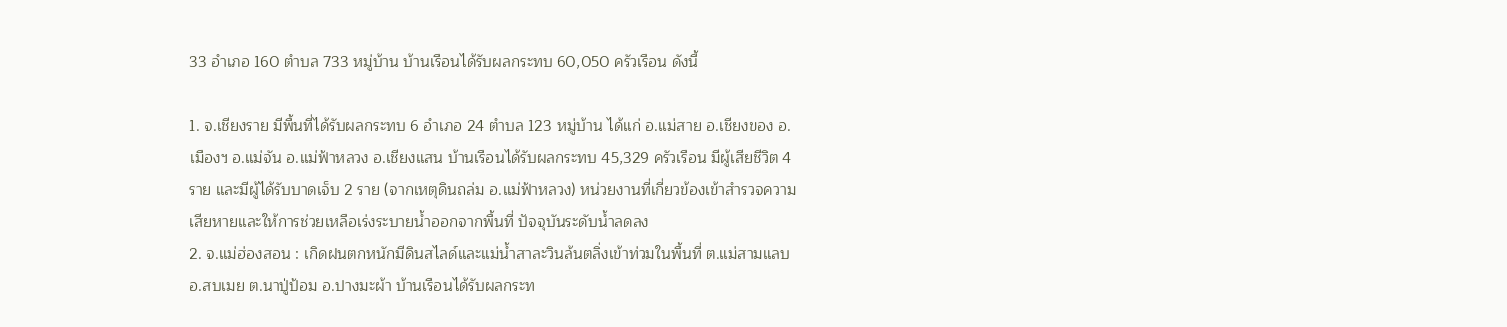33 อำเภอ 160 ตำบล 733 หมู่บ้าน บ้านเรือนได้รับผลกระทบ 60,050 ครัวเรือน ดังนี้

1. จ.เชียงราย มีพื้นที่ได้รับผลกระทบ 6 อำเภอ 24 ตำบล 123 หมู่บ้าน ได้แก่ อ.แม่สาย อ.เชียงของ อ.เมืองฯ อ.แม่จัน อ.แม่ฟ้าหลวง อ.เชียงแสน บ้านเรือนได้รับผลกระทบ 45,329 ครัวเรือน มีผู้เสียชีวิต 4 ราย และมีผู้ได้รับบาดเจ็บ 2 ราย (จากเหตุดินถล่ม อ.แม่ฟ้าหลวง) หน่วยงานที่เกี่ยวข้องเข้าสำรวจความเสียหายและให้การช่วยเหลือเร่งระบายน้ำออกจากพื้นที่ ปัจจุบันระดับน้ำลดลง
2. จ.แม่ฮ่องสอน : เกิดฝนตกหนักมีดินสไลด์และแม่น้ำสาละวินล้นตลิ่งเข้าท่วมในพื้นที่ ต.แม่สามแลบ อ.สบเมย ต.นาปู่ป้อม อ.ปางมะผ้า บ้านเรือนได้รับผลกระท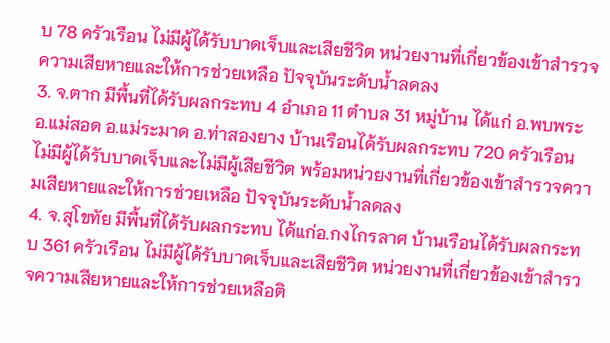บ 78 ครัวเรือน ไม่มีผู้ได้รับบาดเจ็บและเสียชีวิต หน่วยงานที่เกี่ยวข้องเข้าสำรวจความเสียหายและให้การช่วยเหลือ ปัจจุบันระดับน้ำลดลง
3. จ.ตาก มีพื้นที่ได้รับผลกระทบ 4 อำเภอ 11 ตำบล 31 หมู่บ้าน ได้แก่ อ.พบพระ อ.แม่สอด อ.แม่ระมาด อ.ท่าสองยาง บ้านเรือนได้รับผลกระทบ 720 ครัวเรือน ไม่มีผู้ได้รับบาดเจ็บและไม่มีผู้เสียชีวิต พร้อมหน่วยงานที่เกี่ยวข้องเข้าสำรวจความเสียหายและให้การช่วยเหลือ ปัจจุบันระดับน้ำลดลง
4. จ.สุโขทัย มีพื้นที่ได้รับผลกระทบ ได้แก่อ.กงไกรลาศ บ้านเรือนได้รับผลกระทบ 361 ครัวเรือน ไม่มีผู้ได้รับบาดเจ็บและเสียชีวิต หน่วยงานที่เกี่ยวข้องเข้าสำรวจความเสียหายและให้การช่วยเหลือติ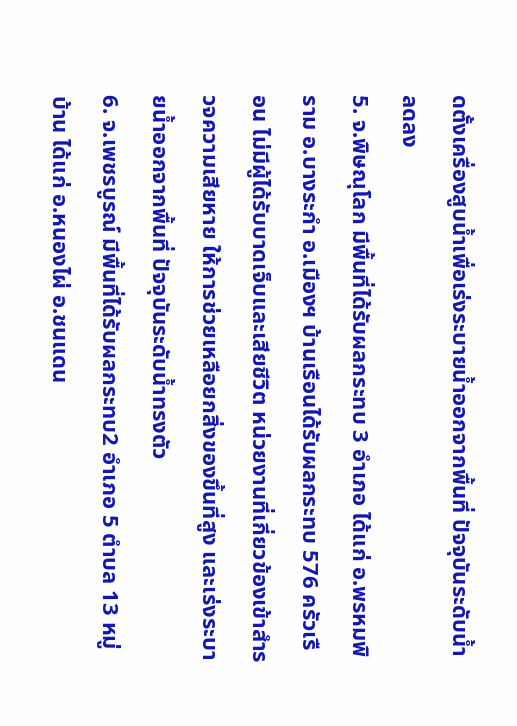ดตั้งเครื่องสูบน้ำเพื่อเร่งระบายน้ำออกจากพื้นที่ ปัจจุบันระดับน้ำลดลง
5. จ.พิษณุโลก มีพื้นที่ได้รับผลกระทบ 3 อำเภอ ได้แก่ อ.พรหมพิราม อ.บางระกำ อ.เมืองฯ บ้านเรือนได้รับผลกระทบ 576 ครัวเรือน ไม่มีผู้ได้รับบาดเจ็บและเสียชีวิต หน่วยงานที่เกี่ยวข้องเข้าสำรวจความเสียหาย ให้การช่วยเหลือยกสิ่งของขึ้นที่สูง และเร่งระบายน้ำออกจากพื้นที่ ปัจจุบันระดับน้ำทรงตัว
6. จ.เพชรบูรณ์ มีพื้นที่ได้รับผลกระทบ2 อำเภอ 5 ตำบล 13 หมู่บ้าน ได้แก่ อ.หนองไผ่ อ.ชนแดน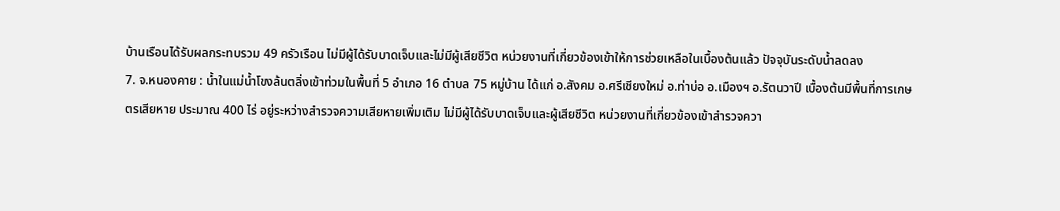บ้านเรือนได้รับผลกระทบรวม 49 ครัวเรือน ไม่มีผู้ได้รับบาดเจ็บและไม่มีผู้เสียชีวิต หน่วยงานที่เกี่ยวข้องเข้าให้การช่วยเหลือในเบื้องต้นแล้ว ปัจจุบันระดับน้ำลดลง
7. จ.หนองคาย : น้ำในแม่น้ำโขงล้นตลิ่งเข้าท่วมในพื้นที่ 5 อำเภอ 16 ตำบล 75 หมู่บ้าน ได้แก่ อ.สังคม อ.ศรีเชียงใหม่ อ.ท่าบ่อ อ.เมืองฯ อ.รัตนวาปี เบื้องต้นมีพื้นที่การเกษตรเสียหาย ประมาณ 400 ไร่ อยู่ระหว่างสำรวจความเสียหายเพิ่มเติม ไม่มีผู้ได้รับบาดเจ็บและผู้เสียชีวิต หน่วยงานที่เกี่ยวข้องเข้าสำรวจควา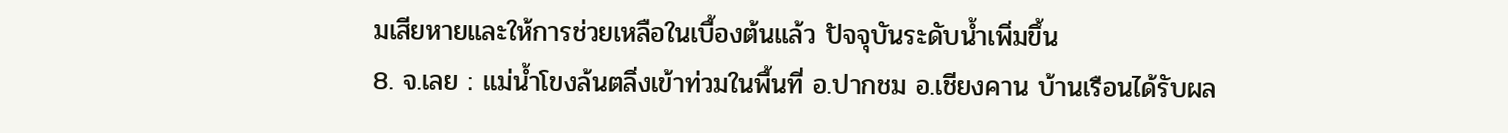มเสียหายและให้การช่วยเหลือในเบื้องต้นแล้ว ปัจจุบันระดับน้ำเพิ่มขึ้น
8. จ.เลย : แม่น้ำโขงล้นตลิ่งเข้าท่วมในพื้นที่ อ.ปากชม อ.เชียงคาน บ้านเรือนได้รับผล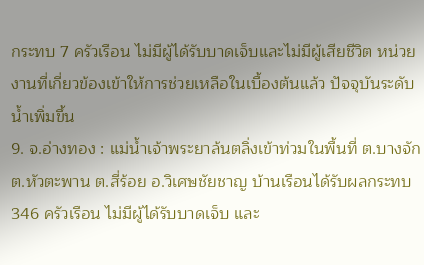กระทบ 7 ครัวเรือน ไม่มีผู้ได้รับบาดเจ็บและไม่มีผู้เสียชีวิต หน่วยงานที่เกี่ยวข้องเข้าให้การช่วยเหลือในเบื้องต้นแล้ว ปัจจุบันระดับน้ำเพิ่มขึ้น
9. จ.อ่างทอง : แม่น้ำเจ้าพระยาล้นตลิ่งเข้าท่วมในพื้นที่ ต.บางจัก ต.หัวตะพาน ต.สี่ร้อย อ.วิเศษชัยชาญ บ้านเรือนได้รับผลกระทบ 346 ครัวเรือน ไม่มีผู้ได้รับบาดเจ็บ และ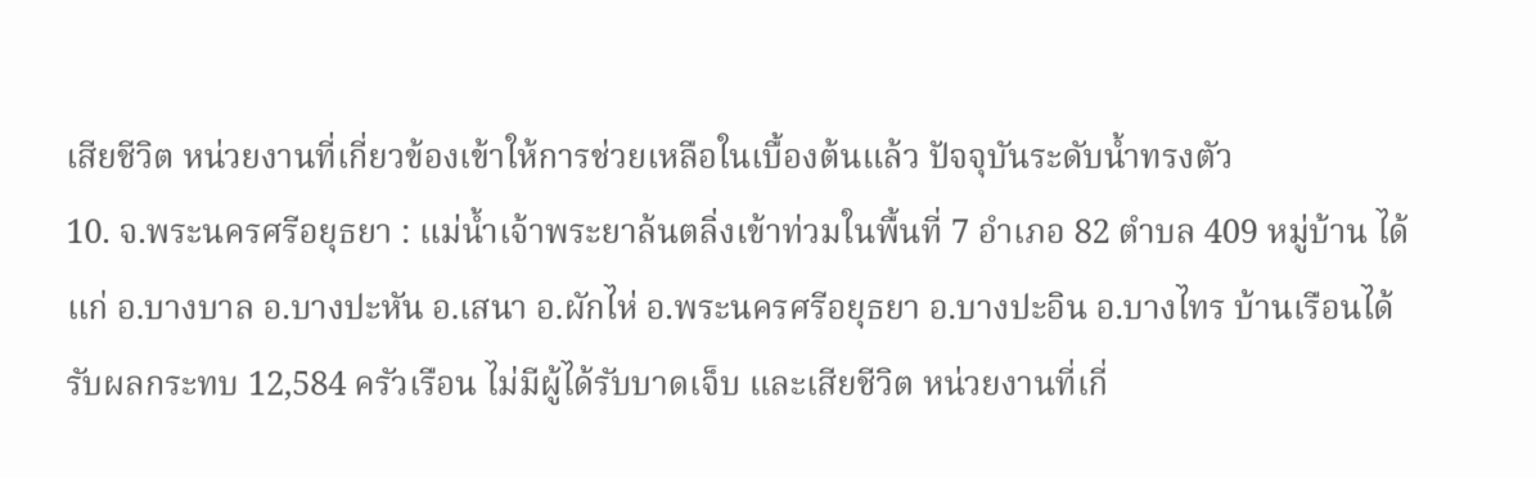เสียชีวิต หน่วยงานที่เกี่ยวข้องเข้าให้การช่วยเหลือในเบื้องต้นแล้ว ปัจจุบันระดับน้ำทรงตัว
10. จ.พระนครศรีอยุธยา : แม่น้ำเจ้าพระยาล้นตลิ่งเข้าท่วมในพื้นที่ 7 อำเภอ 82 ตำบล 409 หมู่บ้าน ได้แก่ อ.บางบาล อ.บางปะหัน อ.เสนา อ.ผักไห่ อ.พระนครศรีอยุธยา อ.บางปะอิน อ.บางไทร บ้านเรือนได้รับผลกระทบ 12,584 ครัวเรือน ไม่มีผู้ได้รับบาดเจ็บ และเสียชีวิต หน่วยงานที่เกี่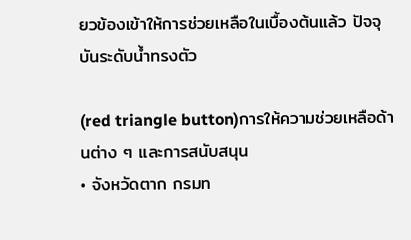ยวข้องเข้าให้การช่วยเหลือในเบื้องต้นแล้ว ปัจจุบันระดับน้ำทรงตัว

(red triangle button)การให้ความช่วยเหลือด้านต่าง ๆ และการสนับสนุน
• จังหวัดตาก กรมท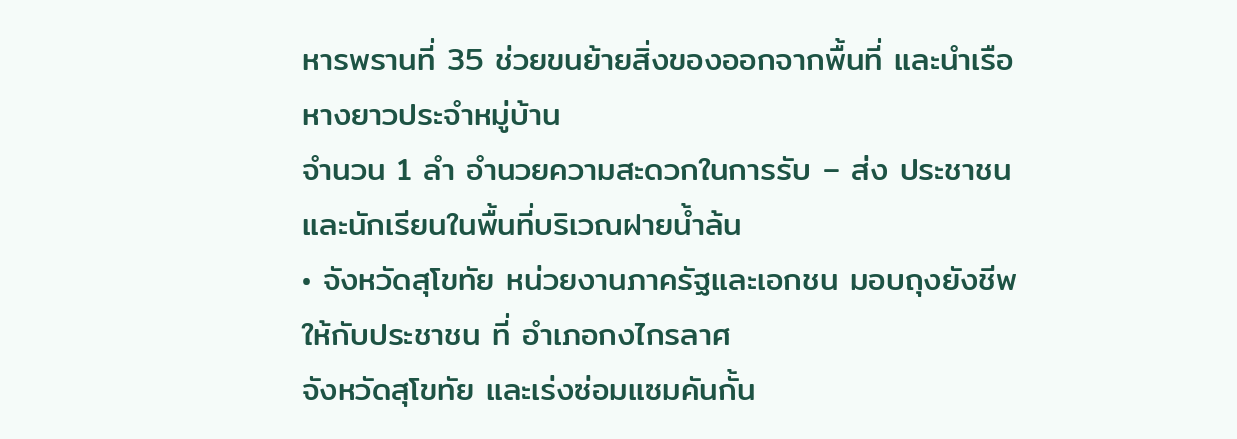หารพรานที่ 35 ช่วยขนย้ายสิ่งของออกจากพื้นที่ และนำเรือหางยาวประจำหมู่บ้าน
จำนวน 1 ลำ อำนวยความสะดวกในการรับ – ส่ง ประชาชนและนักเรียนในพื้นที่บริเวณฝายน้ำล้น
• จังหวัดสุโขทัย หน่วยงานภาครัฐและเอกชน มอบถุงยังชีพให้กับประชาชน ที่ อำเภอกงไกรลาศ
จังหวัดสุโขทัย และเร่งซ่อมแซมคันกั้น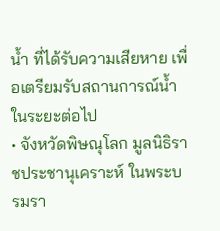น้ำ ที่ได้รับความเสียหาย เพื่อเตรียมรับสถานการณ์น้ำในระยะต่อไป
• จังหวัดพิษณุโลก มูลนิธิราชประชานุเคราะห์ ในพระบรมรา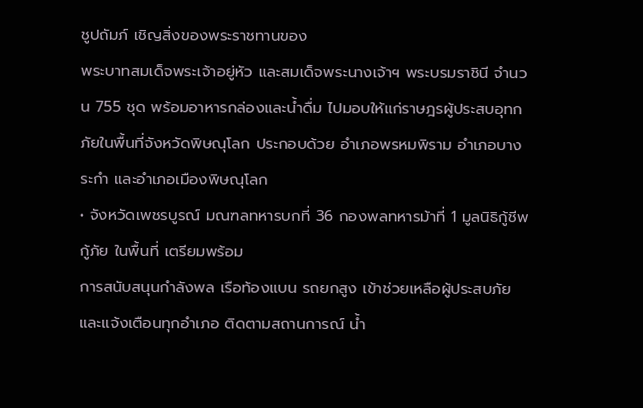ชูปถัมภ์ เชิญสิ่งของพระราชทานของ
พระบาทสมเด็จพระเจ้าอยู่หัว และสมเด็จพระนางเจ้าฯ พระบรมราชินี จำนวน 755 ชุด พร้อมอาหารกล่องและน้ำดื่ม ไปมอบให้แก่ราษฎรผู้ประสบอุทกภัยในพื้นที่จังหวัดพิษณุโลก ประกอบด้วย อำเภอพรหมพิราม อำเภอบางระกำ และอำเภอเมืองพิษณุโลก
• จังหวัดเพชรบูรณ์ มณฑลทหารบกที่ 36 กองพลทหารม้าที่ 1 มูลนิธิกู้ชีพ กู้ภัย ในพื้นที่ เตรียมพร้อม
การสนับสนุนกำลังพล เรือท้องแบน รถยกสูง เข้าช่วยเหลือผู้ประสบภัย และแจ้งเตือนทุกอำเภอ ติดตามสถานการณ์ น้ำ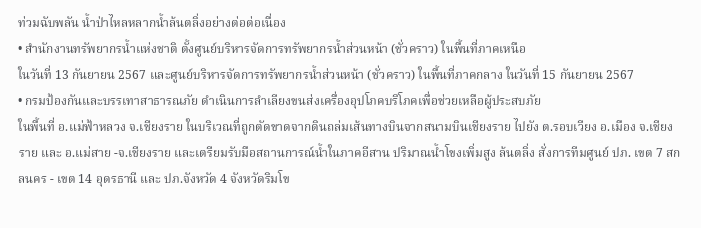ท่วมฉับพลัน น้ำป่าไหลหลากน้ำล้นตลิ่งอย่างต่อต่อเนื่อง
• สำนักงานทรัพยากรน้ำแห่งชาติ ตั้งศูนย์บริหารจัดการทรัพยากรน้ำส่วนหน้า (ชั่วคราว) ในพื้นที่ภาคเหนือ
ในวันที่ 13 กันยายน 2567 และศูนย์บริหารจัดการทรัพยากรน้ำส่วนหน้า (ชั่วคราว) ในพื้นที่ภาคกลาง ในวันที่ 15 กันยายน 2567
• กรมป้องกันและบรรเทาสาธารณภัย ดำเนินการลำเลียงขนส่งเครื่องอุปโภคบริโภคเพื่อช่วยเหลือผู้ประสบภัย
ในพื้นที่ อ.แม่ฟ้าหลวง จ.เชียงราย ในบริเวณที่ถูกตัดขาดจากดินถล่มเส้นทางบินจากสนามบินเชียงราย ไปยัง ต.รอบเวียง อ.เมือง จ.เชียงราย และ อ.แม่สาย -จ.เชียงราย และเตรียมรับมือสถานการณ์น้ำในภาคอีสาน ปริมาณน้ำโขงเพิ่มสูง ล้นตลิ่ง สั่งการทีมศูนย์ ปภ. เขต 7 สกลนคร - เขต 14 อุดรธานี และ ปภ.จังหวัด 4 จังหวัดริมโข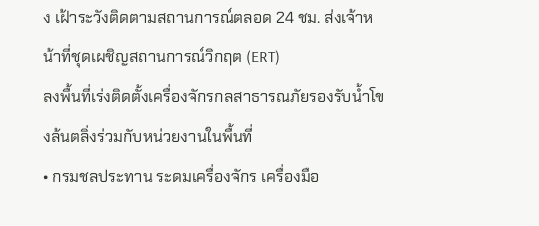ง เฝ้าระวังติดตามสถานการณ์ตลอด 24 ชม. ส่งเจ้าหน้าที่ชุดเผชิญสถานการณ์วิกฤต (ERT)
ลงพื้นที่เร่งติดตั้งเครื่องจักรกลสาธารณภัยรองรับน้ำโขงล้นตลิ่งร่วมกับหน่วยงานในพื้นที่
• กรมชลประทาน ระดมเครื่องจักร เครื่องมือ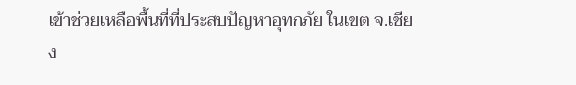เข้าช่วยเหลือพื้นที่ที่ประสบปัญหาอุทกภัย ในเขต จ.เชียง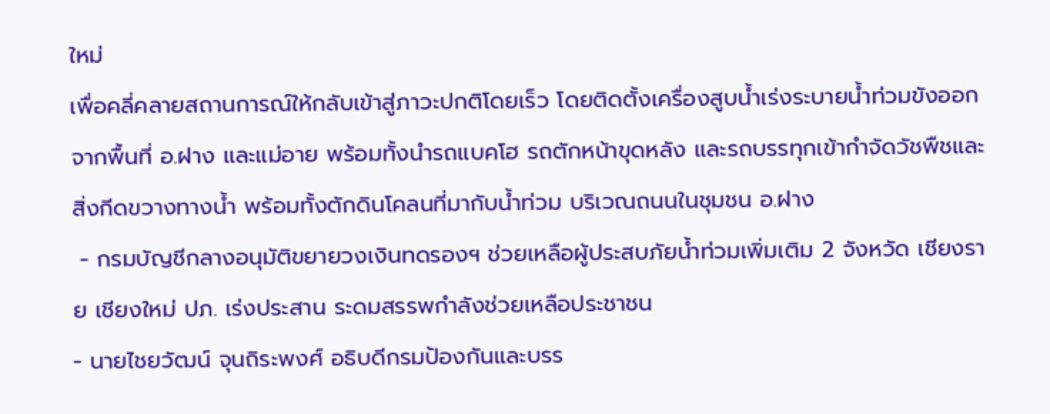ใหม่
เพื่อคลี่คลายสถานการณ์ให้กลับเข้าสู่ภาวะปกติโดยเร็ว โดยติดตั้งเครื่องสูบน้ำเร่งระบายน้ำท่วมขังออกจากพื้นที่ อ.ฝาง และแม่อาย พร้อมทั้งนำรถแบคโฮ รถตักหน้าขุดหลัง และรถบรรทุกเข้ากำจัดวัชพืชและสิ่งกีดขวางทางน้ำ พร้อมทั้งตักดินโคลนที่มากับน้ำท่วม บริเวณถนนในชุมชน อ.ฝาง
 - กรมบัญชีกลางอนุมัติขยายวงเงินทดรองฯ ช่วยเหลือผู้ประสบภัยน้ำท่วมเพิ่มเติม 2 จังหวัด เชียงราย เชียงใหม่ ปภ. เร่งประสาน ระดมสรรพกำลังช่วยเหลือประชาชน
- นายไชยวัฒน์ จุนถิระพงศ์ อธิบดีกรมป้องกันและบรร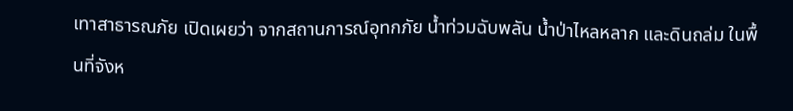เทาสาธารณภัย เปิดเผยว่า จากสถานการณ์อุทกภัย น้ำท่วมฉับพลัน น้ำป่าไหลหลาก และดินถล่ม ในพื้นที่จังห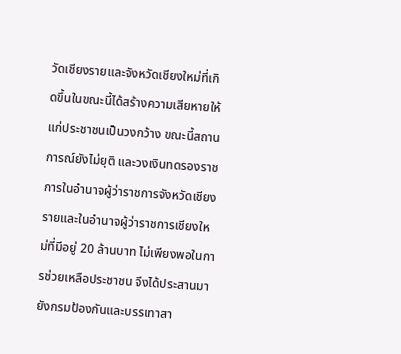วัดเชียงรายและจังหวัดเชียงใหม่ที่เกิดขึ้นในขณะนี้ได้สร้างความเสียหายให้แก่ประชาชนเป็นวงกว้าง ขณะนี้สถานการณ์ยังไม่ยุติ และวงเงินทดรองราชการในอำนาจผู้ว่าราชการจังหวัดเชียงรายและในอำนาจผู้ว่าราชการเชียงใหม่ที่มีอยู่ 20 ล้านบาท ไม่เพียงพอในการช่วยเหลือประชาชน จึงได้ประสานมายังกรมป้องกันและบรรเทาสา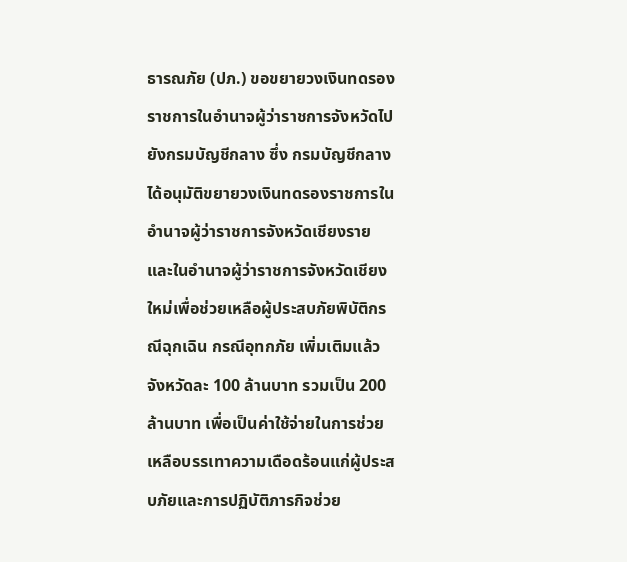ธารณภัย (ปภ.) ขอขยายวงเงินทดรองราชการในอำนาจผู้ว่าราชการจังหวัดไปยังกรมบัญชีกลาง ซึ่ง กรมบัญชีกลางได้อนุมัติขยายวงเงินทดรองราชการในอำนาจผู้ว่าราชการจังหวัดเชียงราย และในอำนาจผู้ว่าราชการจังหวัดเชียงใหม่เพื่อช่วยเหลือผู้ประสบภัยพิบัติกรณีฉุกเฉิน กรณีอุทกภัย เพิ่มเติมแล้ว จังหวัดละ 100 ล้านบาท รวมเป็น 200 ล้านบาท เพื่อเป็นค่าใช้จ่ายในการช่วยเหลือบรรเทาความเดือดร้อนแก่ผู้ประสบภัยและการปฏิบัติภารกิจช่วย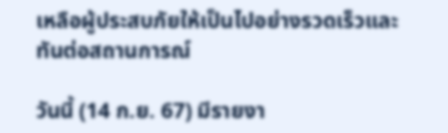เหลือผู้ประสบภัยให้เป็นไปอย่างรวดเร็วและทันต่อสถานการณ์

วันนี้ (14 ก.ย. 67) มีรายงา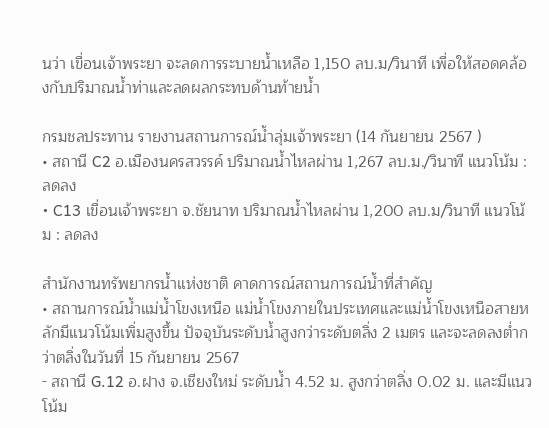นว่า เขื่อนเจ้าพระยา จะลดการระบายน้ำเหลือ 1,150 ลบ.ม/วินาที เพื่อให้สอดคล้องกับปริมาณน้ำท่าและลดผลกระทบด้านท้ายน้ำ

กรมชลประทาน รายงานสถานการณ์น้ำลุ่มเจ้าพระยา (14 กันยายน 2567 )
• สถานี C2 อ.เมืองนครสวรรค์ ปริมาณน้ำไหลผ่าน 1,267 ลบ.ม./วินาที แนวโน้ม : ลดลง
• C13 เขื่อนเจ้าพระยา จ.ชัยนาท ปริมาณน้ำไหลผ่าน 1,200 ลบ.ม/วินาที แนวโน้ม : ลดลง

สำนักงานทรัพยากรน้ำแห่งชาติ คาดการณ์สถานการณ์น้ำที่สำคัญ
• สถานการณ์น้ำแม่น้ำโขงเหนือ แม่น้ำโขงภายในประเทศและแม่น้ำโขงเหนือสายหลักมีแนวโน้มเพิ่มสูงขึ้น ปัจจุบันระดับน้ำสูงกว่าระดับตลิ่ง 2 เมตร และจะลดลงต่ำกว่าตลิ่งในวันที่ 15 กันยายน 2567
- สถานี G.12 อ.ฝาง จ.เชียงใหม่ ระดับน้ำ 4.52 ม. สูงกว่าตลิ่ง 0.02 ม. และมีแนวโน้ม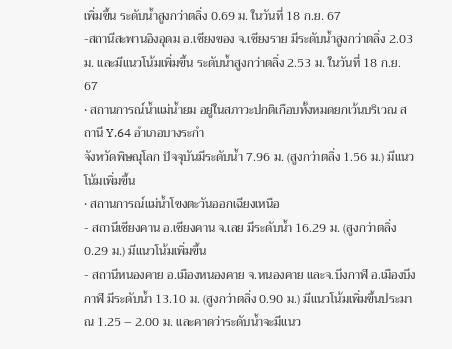เพิ่มขึ้น ระดับน้ำสูงกว่าตลิ่ง 0.69 ม. ในวันที่ 18 ก.ย. 67
-สถานีสะพานอิงอุดม อ.เชียงของ จ.เชียงราย มีระดับน้ำสูงกว่าตลิ่ง 2.03 ม. และมีแนวโน้มเพิ่มขึ้น ระดับน้ำสูงกว่าตลิ่ง 2.53 ม. ในวันที่ 18 ก.ย. 67
• สถานการณ์น้ำแม่น้ำยม อยู่ในสภาวะปกติเกือบทั้งหมดยกเว้นบริเวณ สถานี Y.64 อำเภอบางระกำ
จังหวัดพิษณุโลก ปัจจุบันมีระดับน้ำ 7.96 ม. (สูงกว่าตลิ่ง 1.56 ม.) มีแนวโน้มเพิ่มขึ้น
• สถานการณ์แม่น้ำโขงตะวันออกเฉียงเหนือ
- สถานีเชียงคาน อ.เชียงคาน จ.เลย มีระดับน้ำ 16.29 ม. (สูงกว่าตลิ่ง 0.29 ม.) มีแนวโน้มเพิ่มขึ้น
- สถานีหนองคาย อ.เมืองหนองคาย จ.หนองคาย และจ.บึงกาฬ อ.เมืองบึงกาฬ มีระดับน้ำ 13.10 ม. (สูงกว่าตลิ่ง 0.90 ม.) มีแนวโน้มเพิ่มขึ้นประมาณ 1.25 – 2.00 ม. และคาดว่าระดับน้ำจะมีแนว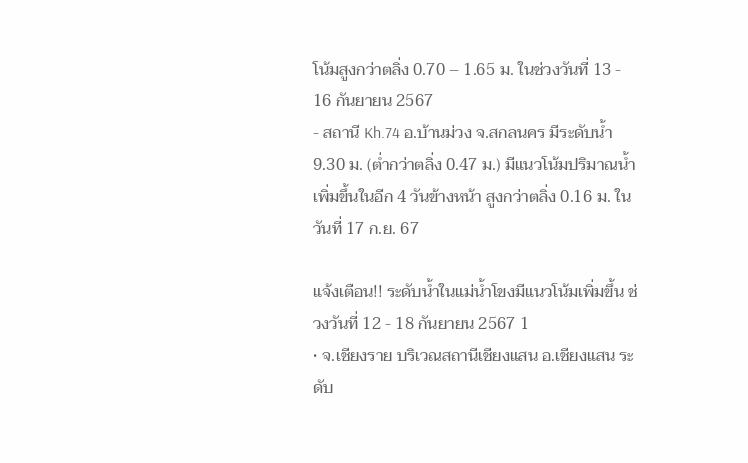โน้มสูงกว่าตลิ่ง 0.70 – 1.65 ม. ในช่วงวันที่ 13 - 16 กันยายน 2567
- สถานี Kh.74 อ.บ้านม่วง จ.สกลนคร มีระดับน้ำ 9.30 ม. (ต่ำกว่าตลิ่ง 0.47 ม.) มีแนวโน้มปริมาณน้ำเพิ่มขึ้นในอีก 4 วันข้างหน้า สูงกว่าตลิ่ง 0.16 ม. ในวันที่ 17 ก.ย. 67

แจ้งเตือน!! ระดับน้ำในแม่น้ำโขงมีแนวโน้มเพิ่มขึ้น ช่วงวันที่ 12 - 18 กันยายน 2567 1
• จ.เชียงราย บริเวณสถานีเชียงแสน อ.เชียงแสน ระดับ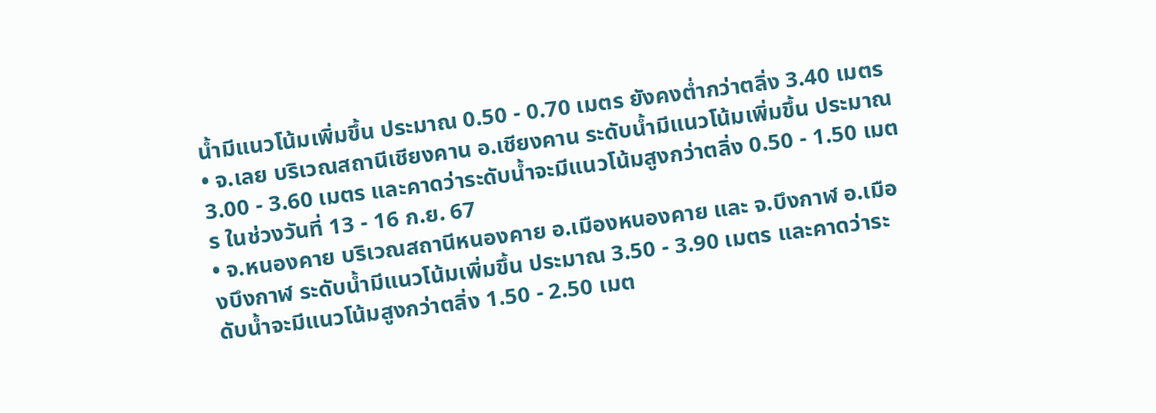น้ำมีแนวโน้มเพิ่มขึ้น ประมาณ 0.50 - 0.70 เมตร ยังคงต่ำกว่าตลิ่ง 3.40 เมตร
• จ.เลย บริเวณสถานีเชียงคาน อ.เชียงคาน ระดับน้ำมีแนวโน้มเพิ่มขึ้น ประมาณ 3.00 - 3.60 เมตร และคาดว่าระดับน้ำจะมีแนวโน้มสูงกว่าตลิ่ง 0.50 - 1.50 เมตร ในช่วงวันที่ 13 - 16 ก.ย. 67
• จ.หนองคาย บริเวณสถานีหนองคาย อ.เมืองหนองคาย และ จ.บึงกาฬ อ.เมืองบึงกาฬ ระดับน้ำมีแนวโน้มเพิ่มขึ้น ประมาณ 3.50 - 3.90 เมตร และคาดว่าระดับน้ำจะมีแนวโน้มสูงกว่าตลิ่ง 1.50 - 2.50 เมต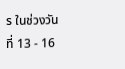ร ในช่วงวันที่ 13 - 16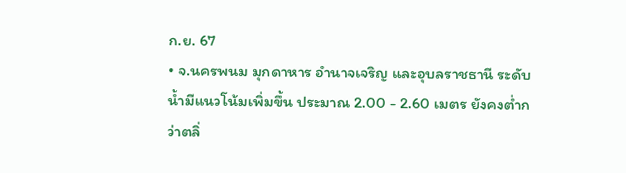ก.ย. 67
• จ.นครพนม มุกดาหาร อำนาจเจริญ และอุบลราชธานี ระดับน้ำมีแนวโน้มเพิ่มขึ้น ประมาณ 2.00 - 2.60 เมตร ยังคงต่ำกว่าตลิ่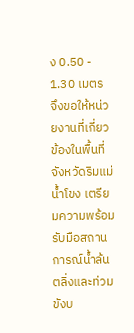ง 0.50 - 1.30 เมตร
จึงขอให้หน่วยงานที่เกี่ยวข้องในพื้นที่จังหวัดริมแม่น้ำโขง เตรียมความพร้อมรับมือสถานการณ์น้ำล้นตลิ่งและท่วมขังบ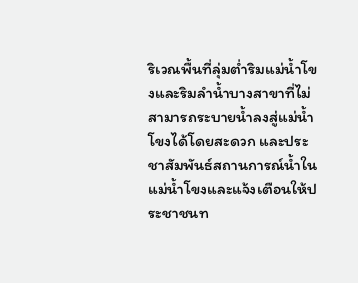ริเวณพื้นที่ลุ่มต่ำริมแม่น้ำโขงและริมลำน้ำบางสาขาที่ไม่สามารถระบายน้ำลงสู่แม่น้ำโขงได้โดยสะดวก และประชาสัมพันธ์สถานการณ์น้ำในแม่น้ำโขงและแจ้งเตือนให้ประชาชนท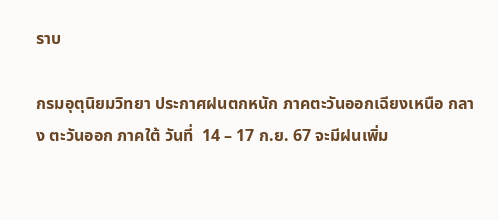ราบ

กรมอุตุนิยมวิทยา ประกาศฝนตกหนัก ภาคตะวันออกเฉียงเหนือ กลาง ตะวันออก ภาคใต้ วันที่  14 – 17 ก.ย. 67 จะมีฝนเพิ่ม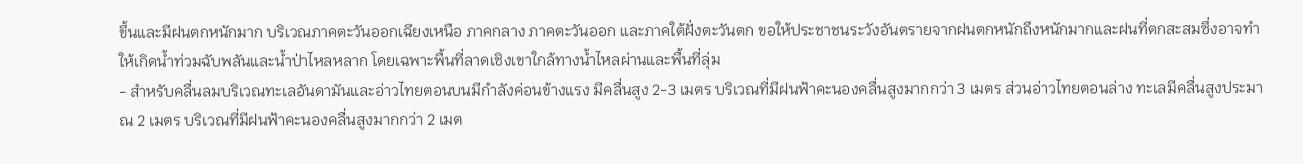ขึ้นและมีฝนตกหนักมาก บริเวณภาคตะวันออกเฉียงเหนือ ภาคกลาง ภาคตะวันออก และภาคใต้ฝั่งตะวันตก ขอให้ประชาชนระวังอันตรายจากฝนตกหนักถึงหนักมากและฝนที่ตกสะสมซึ่งอาจทำให้เกิดน้ำท่วมฉับพลันและน้ำป่าไหลหลาก โดยเฉพาะพื้นที่ลาดเชิงเขาใกล้ทางน้ำไหลผ่านและพื้นที่ลุ่ม
- สำหรับคลื่นลมบริเวณทะเลอันดามันและอ่าวไทยตอนบนมีกำลังค่อนข้างแรง มีคลื่นสูง 2-3 เมตร บริเวณที่มีฝนฟ้าคะนองคลื่นสูงมากกว่า 3 เมตร ส่วนอ่าวไทยตอนล่าง ทะเลมีคลื่นสูงประมาณ 2 เมตร บริเวณที่มีฝนฟ้าคะนองคลื่นสูงมากกว่า 2 เมต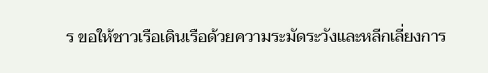ร ขอให้ชาวเรือเดินเรือด้วยความระมัดระวังและหลีกเลี่ยงการ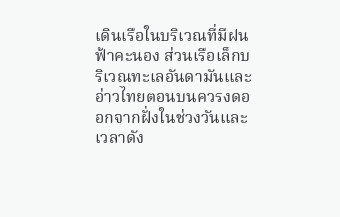เดินเรือในบริเวณที่มีฝนฟ้าคะนอง ส่วนเรือเล็กบริเวณทะเลอันดามันและอ่าวไทยตอนบนควรงดออกจากฝั่งในช่วงวันและเวลาดัง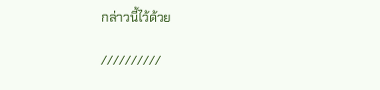กล่าวนี้ไว้ด้วย

//////////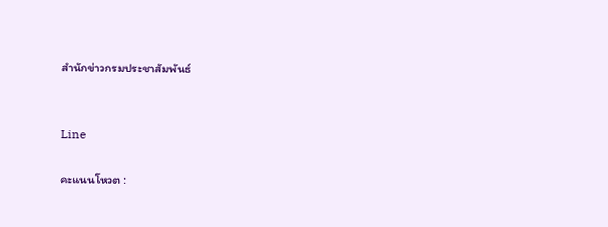สำนักข่าวกรมประชาสัมพันธ์


Line

คะแนนโหวต :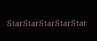StarStarStarStarStar